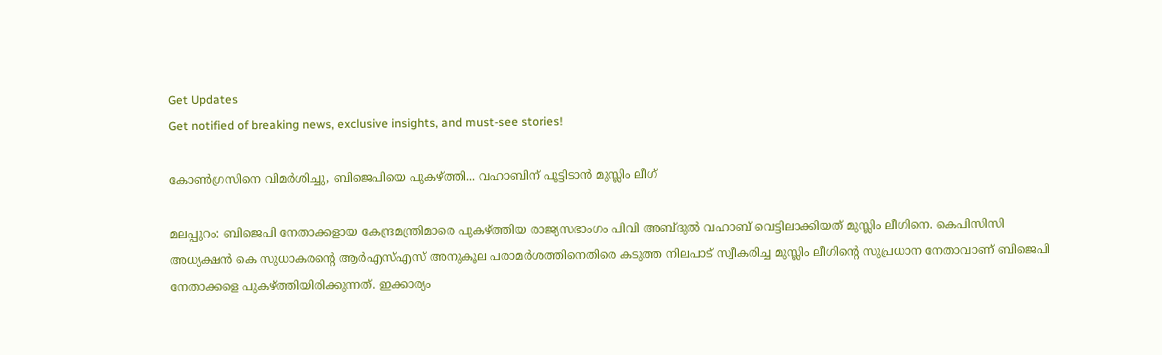Get Updates
Get notified of breaking news, exclusive insights, and must-see stories!

കോണ്‍ഗ്രസിനെ വിമര്‍ശിച്ചു, ബിജെപിയെ പുകഴ്ത്തി... വഹാബിന് പൂട്ടിടാന്‍ മുസ്ലിം ലീഗ്

മലപ്പുറം: ബിജെപി നേതാക്കളായ കേന്ദ്രമന്ത്രിമാരെ പുകഴ്ത്തിയ രാജ്യസഭാംഗം പിവി അബ്ദുല്‍ വഹാബ് വെട്ടിലാക്കിയത് മുസ്ലിം ലീഗിനെ. കെപിസിസി അധ്യക്ഷന്‍ കെ സുധാകരന്റെ ആര്‍എസ്എസ് അനുകൂല പരാമര്‍ശത്തിനെതിരെ കടുത്ത നിലപാട് സ്വീകരിച്ച മുസ്ലിം ലീഗിന്റെ സുപ്രധാന നേതാവാണ് ബിജെപി നേതാക്കളെ പുകഴ്ത്തിയിരിക്കുന്നത്. ഇക്കാര്യം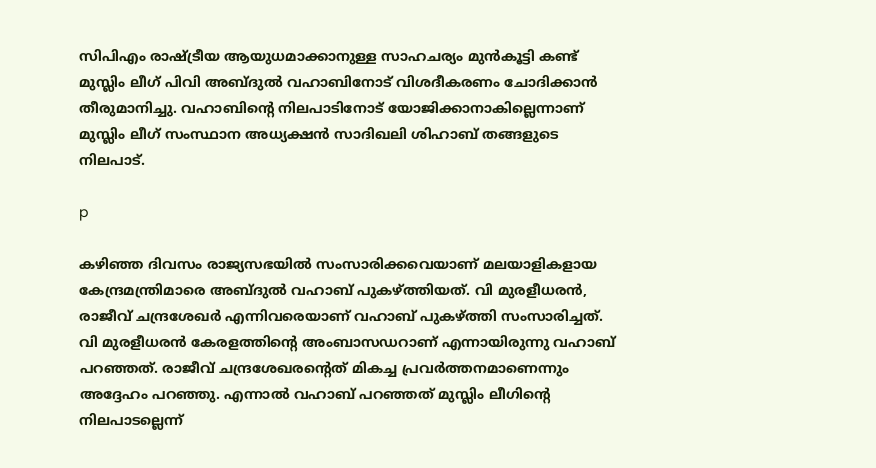സിപിഎം രാഷ്ട്രീയ ആയുധമാക്കാനുള്ള സാഹചര്യം മുന്‍കൂട്ടി കണ്ട് മുസ്ലിം ലീഗ് പിവി അബ്ദുല്‍ വഹാബിനോട് വിശദീകരണം ചോദിക്കാന്‍ തീരുമാനിച്ചു. വഹാബിന്റെ നിലപാടിനോട് യോജിക്കാനാകില്ലെന്നാണ് മുസ്ലിം ലീഗ് സംസ്ഥാന അധ്യക്ഷന്‍ സാദിഖലി ശിഹാബ് തങ്ങളുടെ നിലപാട്.

p

കഴിഞ്ഞ ദിവസം രാജ്യസഭയില്‍ സംസാരിക്കവെയാണ് മലയാളികളായ കേന്ദ്രമന്ത്രിമാരെ അബ്ദുല്‍ വഹാബ് പുകഴ്ത്തിയത്. വി മുരളീധരന്‍, രാജീവ് ചന്ദ്രശേഖര്‍ എന്നിവരെയാണ് വഹാബ് പുകഴ്ത്തി സംസാരിച്ചത്. വി മുരളീധരന്‍ കേരളത്തിന്റെ അംബാസഡറാണ് എന്നായിരുന്നു വഹാബ് പറഞ്ഞത്. രാജീവ് ചന്ദ്രശേഖരന്റെത് മികച്ച പ്രവര്‍ത്തനമാണെന്നും അദ്ദേഹം പറഞ്ഞു. എന്നാല്‍ വഹാബ് പറഞ്ഞത് മുസ്ലിം ലീഗിന്റെ നിലപാടല്ലെന്ന്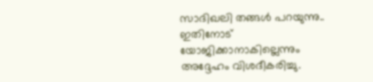സാദിഖലി തങ്ങള്‍ പറയുന്നു.. ഇതിനോട് യോജിക്കാനാകില്ലെന്നും അദ്ദേഹം വിശദീകരിച്ചു.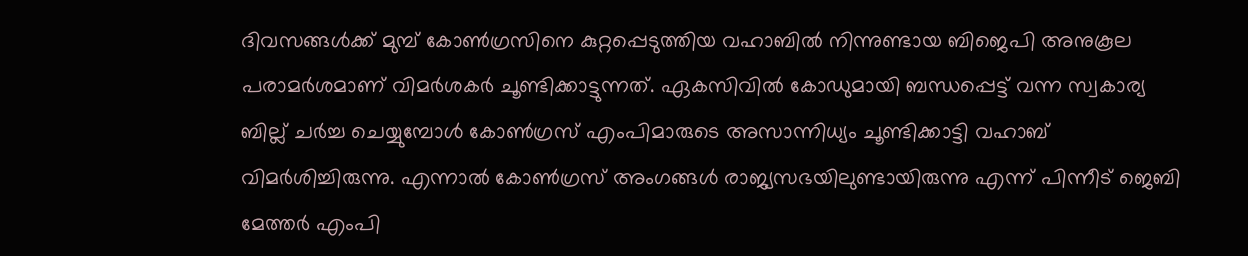ദിവസങ്ങള്‍ക്ക് മുമ്പ് കോണ്‍ഗ്രസിനെ കുറ്റപ്പെടുത്തിയ വഹാബില്‍ നിന്നുണ്ടായ ബിജെപി അനുകൂല പരാമര്‍ശമാണ് വിമര്‍ശകര്‍ ചൂണ്ടിക്കാട്ടുന്നത്. ഏകസിവില്‍ കോഡുമായി ബന്ധപ്പെട്ട് വന്ന സ്വകാര്യ ബില്ല് ചര്‍ച്ച ചെയ്യുമ്പോള്‍ കോണ്‍ഗ്രസ് എംപിമാരുടെ അസാന്നിധ്യം ചൂണ്ടിക്കാട്ടി വഹാബ് വിമര്‍ശിച്ചിരുന്നു. എന്നാല്‍ കോണ്‍ഗ്രസ് അംഗങ്ങള്‍ രാജ്യസഭയിലുണ്ടായിരുന്നു എന്ന് പിന്നീട് ജെബി മേത്തര്‍ എംപി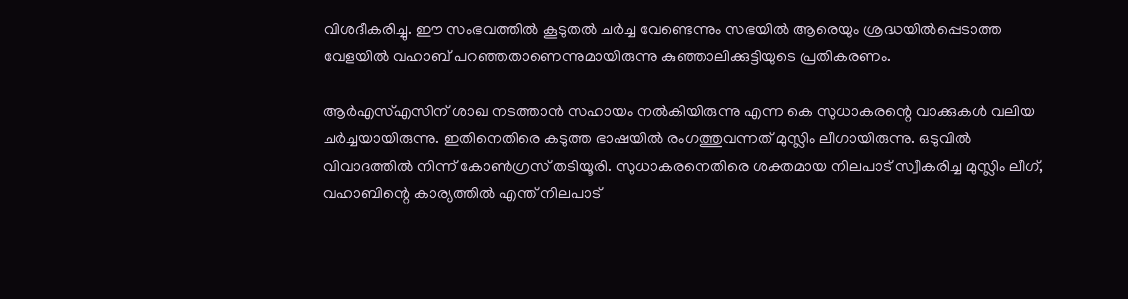വിശദീകരിച്ചു. ഈ സംഭവത്തില്‍ കൂടുതല്‍ ചര്‍ച്ച വേണ്ടെന്നും സഭയില്‍ ആരെയും ശ്രദ്ധയില്‍പ്പെടാത്ത വേളയില്‍ വഹാബ് പറഞ്ഞതാണെന്നുമായിരുന്നു കുഞ്ഞാലിക്കുട്ടിയുടെ പ്രതികരണം.

ആര്‍എസ്എസിന് ശാഖ നടത്താന്‍ സഹായം നല്‍കിയിരുന്നു എന്ന കെ സുധാകരന്റെ വാക്കുകള്‍ വലിയ ചര്‍ച്ചയായിരുന്നു. ഇതിനെതിരെ കടുത്ത ഭാഷയില്‍ രംഗത്തുവന്നത് മുസ്ലിം ലീഗായിരുന്നു. ഒടുവില്‍ വിവാദത്തില്‍ നിന്ന് കോണ്‍ഗ്രസ് തടിയൂരി. സുധാകരനെതിരെ ശക്തമായ നിലപാട് സ്വീകരിച്ച മുസ്ലിം ലീഗ്, വഹാബിന്റെ കാര്യത്തില്‍ എന്ത് നിലപാട്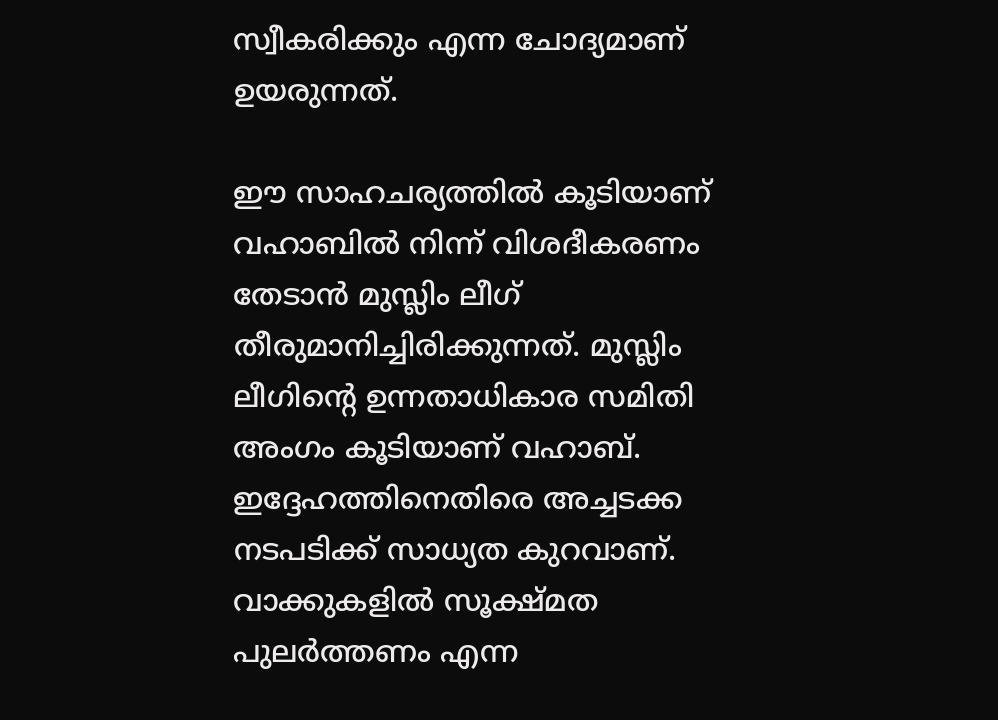സ്വീകരിക്കും എന്ന ചോദ്യമാണ് ഉയരുന്നത്.

ഈ സാഹചര്യത്തില്‍ കൂടിയാണ് വഹാബില്‍ നിന്ന് വിശദീകരണം തേടാന്‍ മുസ്ലിം ലീഗ് തീരുമാനിച്ചിരിക്കുന്നത്. മുസ്ലിം ലീഗിന്റെ ഉന്നതാധികാര സമിതി അംഗം കൂടിയാണ് വഹാബ്. ഇദ്ദേഹത്തിനെതിരെ അച്ചടക്ക നടപടിക്ക് സാധ്യത കുറവാണ്. വാക്കുകളില്‍ സൂക്ഷ്മത പുലര്‍ത്തണം എന്ന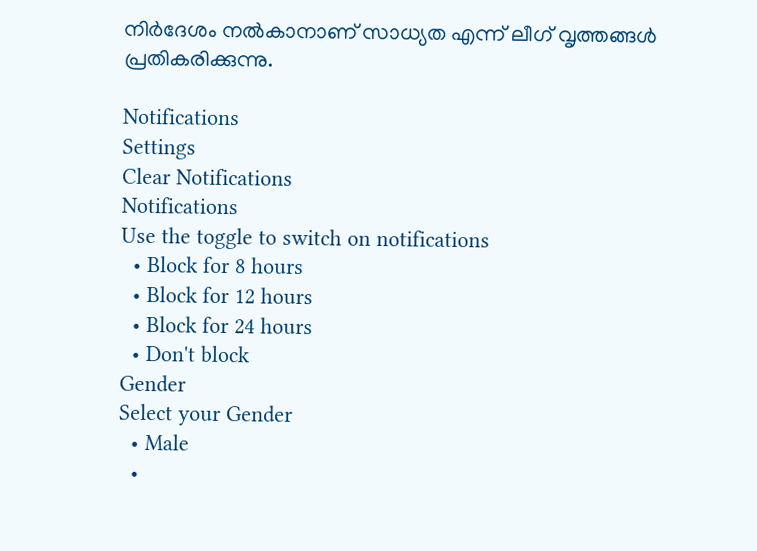നിര്‍ദേശം നല്‍കാനാണ് സാധ്യത എന്ന് ലീഗ് വൃത്തങ്ങള്‍ പ്രതികരിക്കുന്നു.

Notifications
Settings
Clear Notifications
Notifications
Use the toggle to switch on notifications
  • Block for 8 hours
  • Block for 12 hours
  • Block for 24 hours
  • Don't block
Gender
Select your Gender
  • Male
  •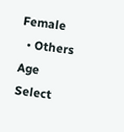Female
  • Others
Age
Select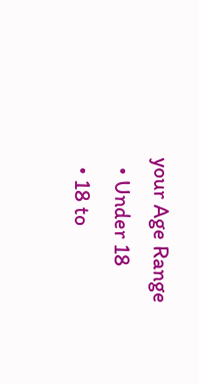your Age Range
  • Under 18
  • 18 to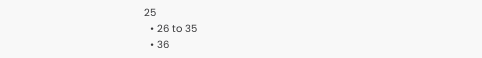25
  • 26 to 35
  • 36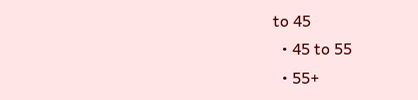to 45
  • 45 to 55
  • 55+